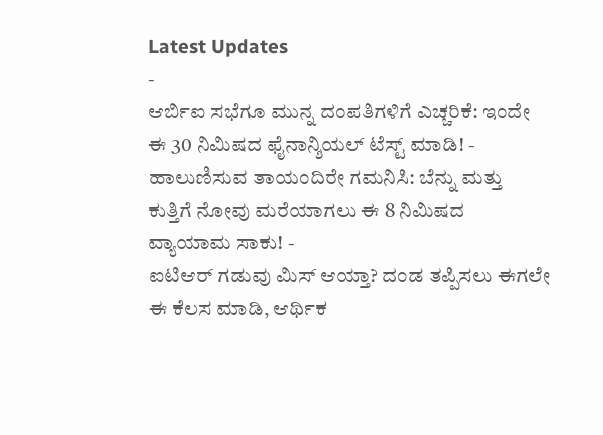Latest Updates
-
ಆರ್ಬಿಐ ಸಭೆಗೂ ಮುನ್ನ ದಂಪತಿಗಳಿಗೆ ಎಚ್ಚರಿಕೆ: ಇಂದೇ ಈ 30 ನಿಮಿಷದ ಫೈನಾನ್ಶಿಯಲ್ ಟೆಸ್ಟ್ ಮಾಡಿ! -
ಹಾಲುಣಿಸುವ ತಾಯಂದಿರೇ ಗಮನಿಸಿ: ಬೆನ್ನು ಮತ್ತು ಕುತ್ತಿಗೆ ನೋವು ಮರೆಯಾಗಲು ಈ 8 ನಿಮಿಷದ ವ್ಯಾಯಾಮ ಸಾಕು! -
ಐಟಿಆರ್ ಗಡುವು ಮಿಸ್ ಆಯ್ತಾ? ದಂಡ ತಪ್ಪಿಸಲು ಈಗಲೇ ಈ ಕೆಲಸ ಮಾಡಿ, ಆರ್ಥಿಕ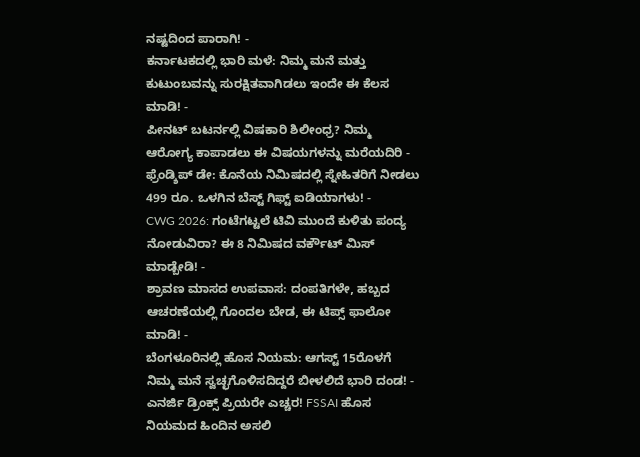ನಷ್ಟದಿಂದ ಪಾರಾಗಿ! -
ಕರ್ನಾಟಕದಲ್ಲಿ ಭಾರಿ ಮಳೆ: ನಿಮ್ಮ ಮನೆ ಮತ್ತು ಕುಟುಂಬವನ್ನು ಸುರಕ್ಷಿತವಾಗಿಡಲು ಇಂದೇ ಈ ಕೆಲಸ ಮಾಡಿ! -
ಪೀನಟ್ ಬಟರ್ನಲ್ಲಿ ವಿಷಕಾರಿ ಶಿಲೀಂಧ್ರ? ನಿಮ್ಮ ಆರೋಗ್ಯ ಕಾಪಾಡಲು ಈ ವಿಷಯಗಳನ್ನು ಮರೆಯದಿರಿ -
ಫ್ರೆಂಡ್ಶಿಪ್ ಡೇ: ಕೊನೆಯ ನಿಮಿಷದಲ್ಲಿ ಸ್ನೇಹಿತರಿಗೆ ನೀಡಲು 499 ರೂ. ಒಳಗಿನ ಬೆಸ್ಟ್ ಗಿಫ್ಟ್ ಐಡಿಯಾಗಳು! -
CWG 2026: ಗಂಟೆಗಟ್ಟಲೆ ಟಿವಿ ಮುಂದೆ ಕುಳಿತು ಪಂದ್ಯ ನೋಡುವಿರಾ? ಈ 8 ನಿಮಿಷದ ವರ್ಕೌಟ್ ಮಿಸ್ ಮಾಡ್ಬೇಡಿ! -
ಶ್ರಾವಣ ಮಾಸದ ಉಪವಾಸ: ದಂಪತಿಗಳೇ, ಹಬ್ಬದ ಆಚರಣೆಯಲ್ಲಿ ಗೊಂದಲ ಬೇಡ, ಈ ಟಿಪ್ಸ್ ಫಾಲೋ ಮಾಡಿ! -
ಬೆಂಗಳೂರಿನಲ್ಲಿ ಹೊಸ ನಿಯಮ: ಆಗಸ್ಟ್ 15ರೊಳಗೆ ನಿಮ್ಮ ಮನೆ ಸ್ವಚ್ಛಗೊಳಿಸದಿದ್ದರೆ ಬೀಳಲಿದೆ ಭಾರಿ ದಂಡ! -
ಎನರ್ಜಿ ಡ್ರಿಂಕ್ಸ್ ಪ್ರಿಯರೇ ಎಚ್ಚರ! FSSAI ಹೊಸ ನಿಯಮದ ಹಿಂದಿನ ಅಸಲಿ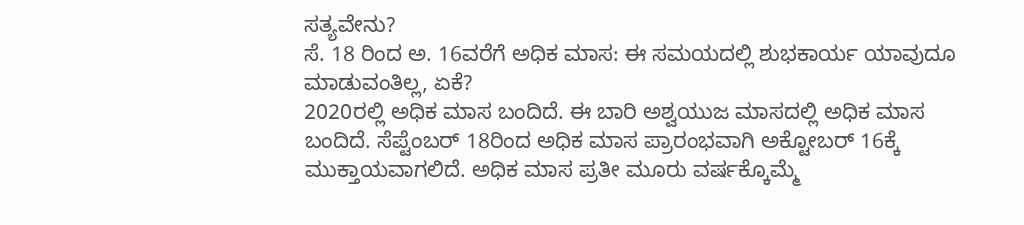ಸತ್ಯವೇನು?
ಸೆ. 18 ರಿಂದ ಅ. 16ವರೆಗೆ ಅಧಿಕ ಮಾಸ: ಈ ಸಮಯದಲ್ಲಿ ಶುಭಕಾರ್ಯ ಯಾವುದೂ ಮಾಡುವಂತಿಲ್ಲ, ಏಕೆ?
2020ರಲ್ಲಿ ಅಧಿಕ ಮಾಸ ಬಂದಿದೆ. ಈ ಬಾರಿ ಅಶ್ವಯುಜ ಮಾಸದಲ್ಲಿ ಅಧಿಕ ಮಾಸ ಬಂದಿದೆ. ಸೆಪ್ಟೆಂಬರ್ 18ರಿಂದ ಅಧಿಕ ಮಾಸ ಪ್ರಾರಂಭವಾಗಿ ಅಕ್ಟೋಬರ್ 16ಕ್ಕೆ ಮುಕ್ತಾಯವಾಗಲಿದೆ. ಅಧಿಕ ಮಾಸ ಪ್ರತೀ ಮೂರು ವರ್ಷಕ್ಕೊಮ್ಮೆ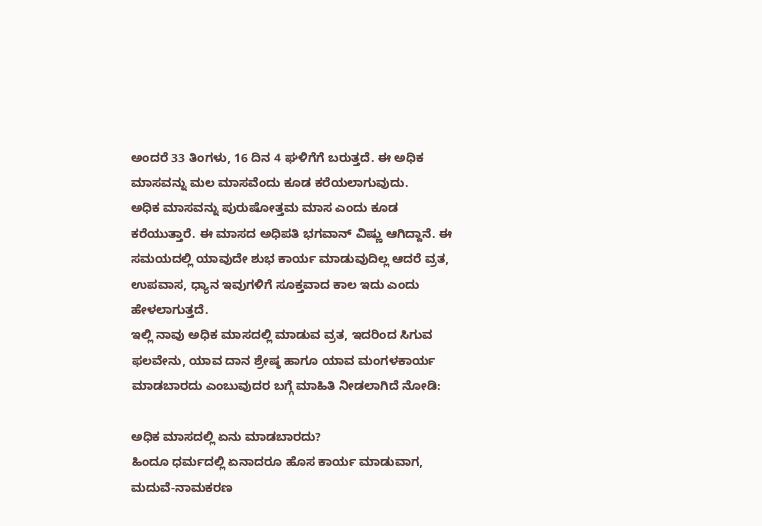ಅಂದರೆ 33 ತಿಂಗಳು, 16 ದಿನ 4 ಘಳಿಗೆಗೆ ಬರುತ್ತದೆ. ಈ ಅಧಿಕ ಮಾಸವನ್ನು ಮಲ ಮಾಸವೆಂದು ಕೂಡ ಕರೆಯಲಾಗುವುದು.
ಅಧಿಕ ಮಾಸವನ್ನು ಪುರುಷೋತ್ತಮ ಮಾಸ ಎಂದು ಕೂಡ ಕರೆಯುತ್ತಾರೆ. ಈ ಮಾಸದ ಅಧಿಪತಿ ಭಗವಾನ್ ವಿಷ್ಣು ಆಗಿದ್ದಾನೆ. ಈ ಸಮಯದಲ್ಲಿ ಯಾವುದೇ ಶುಭ ಕಾರ್ಯ ಮಾಡುವುದಿಲ್ಲ ಆದರೆ ವ್ರತ, ಉಪವಾಸ, ಧ್ಯಾನ ಇವುಗಳಿಗೆ ಸೂಕ್ತವಾದ ಕಾಲ ಇದು ಎಂದು ಹೇಳಲಾಗುತ್ತದೆ.
ಇಲ್ಲಿ ನಾವು ಅಧಿಕ ಮಾಸದಲ್ಲಿ ಮಾಡುವ ವ್ರತ, ಇದರಿಂದ ಸಿಗುವ ಫಲವೇನು, ಯಾವ ದಾನ ಶ್ರೇಷ್ಠ ಹಾಗೂ ಯಾವ ಮಂಗಳಕಾರ್ಯ ಮಾಡಬಾರದು ಎಂಬುವುದರ ಬಗ್ಗೆ ಮಾಹಿತಿ ನೀಡಲಾಗಿದೆ ನೋಡಿ:

ಅಧಿಕ ಮಾಸದಲ್ಲಿ ಏನು ಮಾಡಬಾರದು?
ಹಿಂದೂ ಧರ್ಮದಲ್ಲಿ ಏನಾದರೂ ಹೊಸ ಕಾರ್ಯ ಮಾಡುವಾಗ, ಮದುವೆ-ನಾಮಕರಣ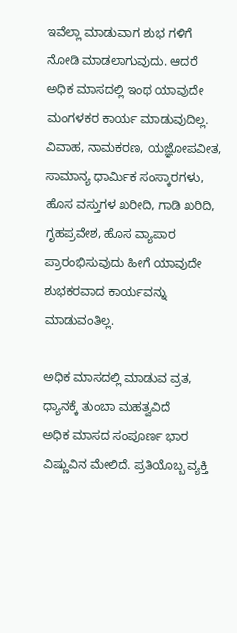ಇವೆಲ್ಲಾ ಮಾಡುವಾಗ ಶುಭ ಗಳಿಗೆ ನೋಡಿ ಮಾಡಲಾಗುವುದು. ಆದರೆ ಅಧಿಕ ಮಾಸದಲ್ಲಿ ಇಂಥ ಯಾವುದೇ ಮಂಗಳಕರ ಕಾರ್ಯ ಮಾಡುವುದಿಲ್ಲ. ವಿವಾಹ, ನಾಮಕರಣ, ಯಜ್ಞೋಪವೀತ, ಸಾಮಾನ್ಯ ಧಾರ್ಮಿಕ ಸಂಸ್ಕಾರಗಳು, ಹೊಸ ವಸ್ತುಗಳ ಖರೀದಿ, ಗಾಡಿ ಖರಿದಿ, ಗೃಹಪ್ರವೇಶ, ಹೊಸ ವ್ಯಾಪಾರ ಪ್ರಾರಂಭಿಸುವುದು ಹೀಗೆ ಯಾವುದೇ ಶುಭಕರವಾದ ಕಾರ್ಯವನ್ನು ಮಾಡುವಂತಿಲ್ಲ.

ಅಧಿಕ ಮಾಸದಲ್ಲಿ ಮಾಡುವ ವ್ರತ, ಧ್ಯಾನಕ್ಕೆ ತುಂಬಾ ಮಹತ್ವವಿದೆ
ಅಧಿಕ ಮಾಸದ ಸಂಪೂರ್ಣ ಭಾರ ವಿಷ್ಣುವಿನ ಮೇಲಿದೆ. ಪ್ರತಿಯೊಬ್ಬ ವ್ಯಕ್ತಿ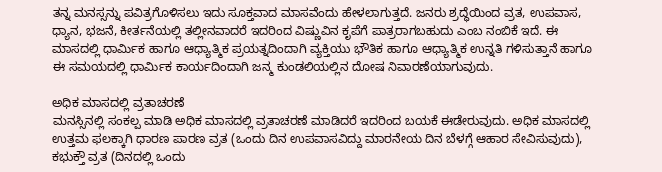ತನ್ನ ಮನಸ್ಸನ್ನು ಪವಿತ್ರಗೊಳಿಸಲು ಇದು ಸೂಕ್ತವಾದ ಮಾಸವೆಂದು ಹೇಳಲಾಗುತ್ತದೆ. ಜನರು ಶ್ರದ್ಧೆಯಿಂದ ವ್ರತ, ಉಪವಾಸ, ಧ್ಯಾನ, ಭಜನೆ, ಕೀರ್ತನೆಯಲ್ಲಿ ತಲ್ಲೀನವಾದರೆ ಇದರಿಂದ ವಿಷ್ಣುವಿನ ಕೃಪೆಗೆ ಪಾತ್ರರಾಗಬಹುದು ಎಂಬ ನಂಬಿಕೆ ಇದೆ. ಈ ಮಾಸದಲ್ಲಿ ಧಾರ್ಮಿಕ ಹಾಗೂ ಆಧ್ಯಾತ್ಮಿಕ ಪ್ರಯತ್ನದಿಂದಾಗಿ ವ್ಯಕ್ತಿಯು ಭೌತಿಕ ಹಾಗೂ ಆಧ್ಯಾತ್ಮಿಕ ಉನ್ನತಿ ಗಳಿಸುತ್ತಾನೆ ಹಾಗೂ ಈ ಸಮಯದಲ್ಲಿ ಧಾರ್ಮಿಕ ಕಾರ್ಯದಿಂದಾಗಿ ಜನ್ಮ ಕುಂಡಲಿಯಲ್ಲಿನ ದೋಷ ನಿವಾರಣೆಯಾಗುವುದು.

ಅಧಿಕ ಮಾಸದಲ್ಲಿ ವ್ರತಾಚರಣೆ
ಮನಸ್ಸಿನಲ್ಲಿ ಸಂಕಲ್ಪ ಮಾಡಿ ಅಧಿಕ ಮಾಸದಲ್ಲಿ ವ್ರತಾಚರಣೆ ಮಾಡಿದರೆ ಇದರಿಂದ ಬಯಕೆ ಈಡೇರುವುದು. ಅಧಿಕ ಮಾಸದಲ್ಲಿ ಉತ್ತಮ ಫಲಕ್ಕಾಗಿ ಧಾರಣ ಪಾರಣ ವ್ರತ (ಒಂದು ದಿನ ಉಪವಾಸವಿದ್ದು ಮಾರನೇಯ ದಿನ ಬೆಳಗ್ಗೆ ಆಹಾರ ಸೇವಿಸುವುದು), ಕಭುಕ್ತೌ ವ್ರತ (ದಿನದಲ್ಲಿ ಒಂದು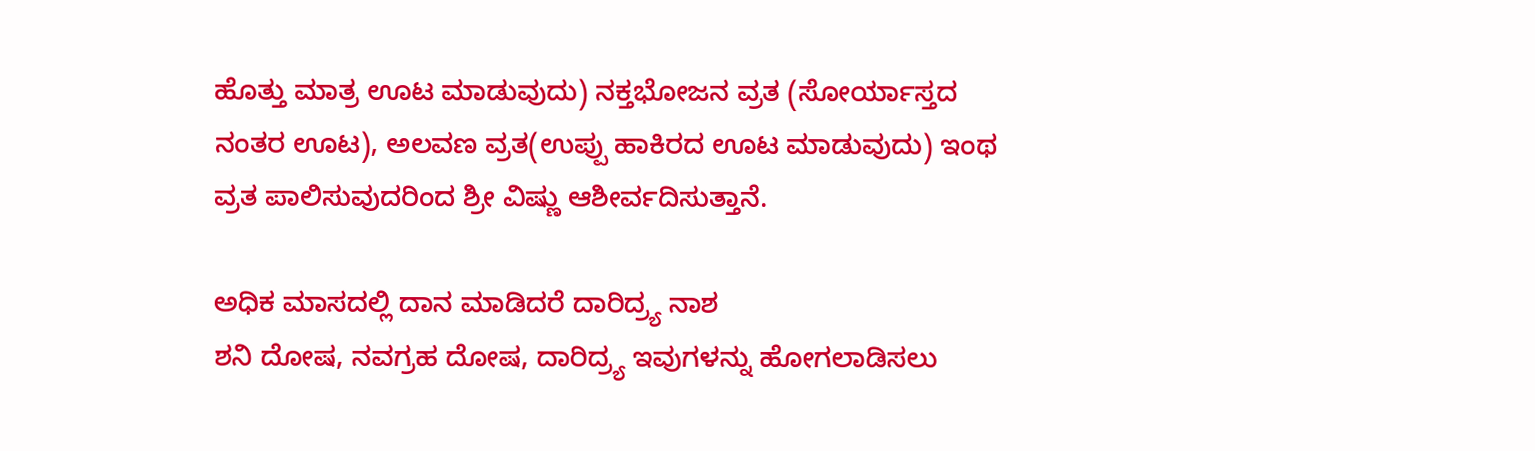ಹೊತ್ತು ಮಾತ್ರ ಊಟ ಮಾಡುವುದು) ನಕ್ತಭೋಜನ ವ್ರತ (ಸೋರ್ಯಾಸ್ತದ ನಂತರ ಊಟ), ಅಲವಣ ವ್ರತ(ಉಪ್ಪು ಹಾಕಿರದ ಊಟ ಮಾಡುವುದು) ಇಂಥ ವ್ರತ ಪಾಲಿಸುವುದರಿಂದ ಶ್ರೀ ವಿಷ್ಣು ಆಶೀರ್ವದಿಸುತ್ತಾನೆ.

ಅಧಿಕ ಮಾಸದಲ್ಲಿ ದಾನ ಮಾಡಿದರೆ ದಾರಿದ್ರ್ಯ ನಾಶ
ಶನಿ ದೋಷ, ನವಗ್ರಹ ದೋಷ, ದಾರಿದ್ರ್ಯ ಇವುಗಳನ್ನು ಹೋಗಲಾಡಿಸಲು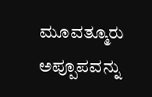ಮೂವತ್ಮೂರು ಅಪ್ಪೂಪವನ್ನು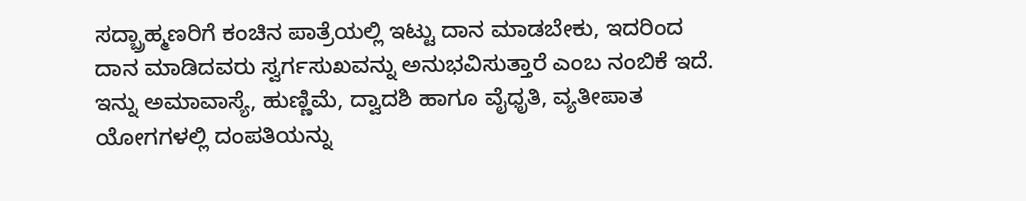ಸದ್ಬ್ರಾಹ್ಮಣರಿಗೆ ಕಂಚಿನ ಪಾತ್ರೆಯಲ್ಲಿ ಇಟ್ಟು ದಾನ ಮಾಡಬೇಕು, ಇದರಿಂದ ದಾನ ಮಾಡಿದವರು ಸ್ವರ್ಗಸುಖವನ್ನು ಅನುಭವಿಸುತ್ತಾರೆ ಎಂಬ ನಂಬಿಕೆ ಇದೆ.
ಇನ್ನು ಅಮಾವಾಸ್ಯೆ, ಹುಣ್ಣಿಮೆ, ದ್ವಾದಶಿ ಹಾಗೂ ವೈಧೃತಿ, ವ್ಯತೀಪಾತ ಯೋಗಗಳಲ್ಲಿ ದಂಪತಿಯನ್ನು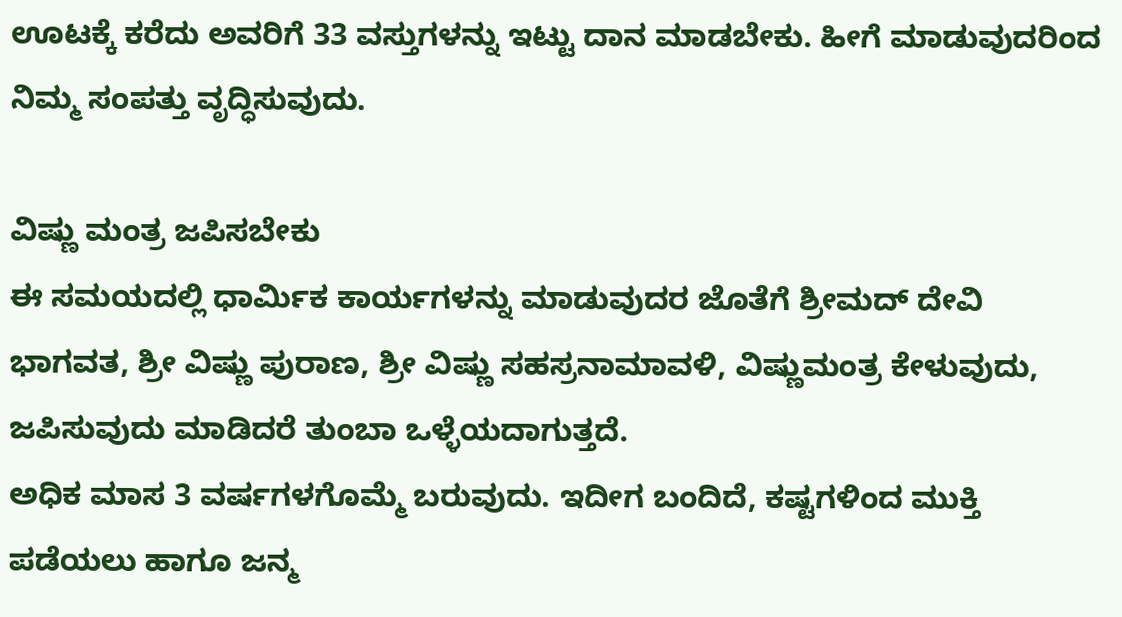ಊಟಕ್ಕೆ ಕರೆದು ಅವರಿಗೆ 33 ವಸ್ತುಗಳನ್ನು ಇಟ್ಟು ದಾನ ಮಾಡಬೇಕು. ಹೀಗೆ ಮಾಡುವುದರಿಂದ ನಿಮ್ಮ ಸಂಪತ್ತು ವೃದ್ಧಿಸುವುದು.

ವಿಷ್ಣು ಮಂತ್ರ ಜಪಿಸಬೇಕು
ಈ ಸಮಯದಲ್ಲಿ ಧಾರ್ಮಿಕ ಕಾರ್ಯಗಳನ್ನು ಮಾಡುವುದರ ಜೊತೆಗೆ ಶ್ರೀಮದ್ ದೇವಿ ಭಾಗವತ, ಶ್ರೀ ವಿಷ್ಣು ಪುರಾಣ, ಶ್ರೀ ವಿಷ್ಣು ಸಹಸ್ರನಾಮಾವಳಿ, ವಿಷ್ಣುಮಂತ್ರ ಕೇಳುವುದು, ಜಪಿಸುವುದು ಮಾಡಿದರೆ ತುಂಬಾ ಒಳ್ಳೆಯದಾಗುತ್ತದೆ.
ಅಧಿಕ ಮಾಸ 3 ವರ್ಷಗಳಗೊಮ್ಮೆ ಬರುವುದು. ಇದೀಗ ಬಂದಿದೆ, ಕಷ್ಟಗಳಿಂದ ಮುಕ್ತಿ ಪಡೆಯಲು ಹಾಗೂ ಜನ್ಮ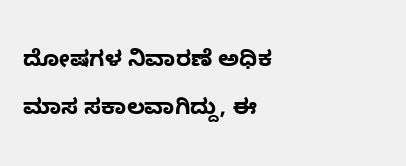ದೋಷಗಳ ನಿವಾರಣೆ ಅಧಿಕ ಮಾಸ ಸಕಾಲವಾಗಿದ್ದು, ಈ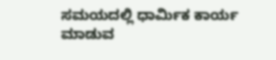ಸಮಯದಲ್ಲಿ ಧಾರ್ಮಿಕ ಕಾರ್ಯ ಮಾಡುವ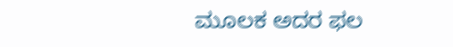ಮೂಲಕ ಅದರ ಫಲ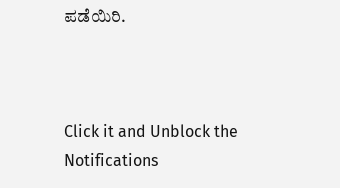ಪಡೆಯಿರಿ.



Click it and Unblock the Notifications